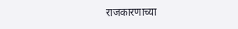राजकारणाच्या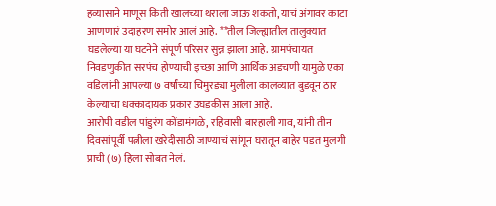हव्यासाने माणूस किती खालच्या थराला जाऊ शकतो, याचं अंगावर काटा आणणारं उदाहरण समोर आलं आहे. **तील जिल्ह्यातील तालुक्यात घडलेल्या या घटनेने संपूर्ण परिसर सुन्न झाला आहे. ग्रामपंचायत निवडणुकीत सरपंच होण्याची इच्छा आणि आर्थिक अडचणी यामुळे एका वडिलांनी आपल्या ७ वर्षांच्या चिमुरड्या मुलीला कालव्यात बुडवून ठार केल्याचा धक्कादायक प्रकार उघडकीस आला आहे.
आरोपी वडील पांडुरंग कोंडामंगळे, रहिवासी बारहाली गाव, यांनी तीन दिवसांपूर्वी पत्नीला खरेदीसाठी जाण्याचं सांगून घरातून बाहेर पडत मुलगी प्राची (७) हिला सोबत नेलं.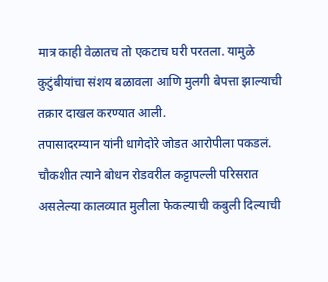मात्र काही वेळातच तो एकटाच घरी परतला. यामुळे कुटुंबीयांचा संशय बळावला आणि मुलगी बेपत्ता झाल्याची तक्रार दाखल करण्यात आली.
तपासादरम्यान यांनी धागेदोरे जोडत आरोपीला पकडलं. चौकशीत त्याने बोधन रोडवरील कट्टापल्ली परिसरात असलेल्या कालव्यात मुलीला फेकल्याची कबुली दिल्याची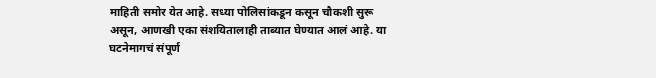माहिती समोर येत आहे. सध्या पोलिसांकडून कसून चौकशी सुरू असून, आणखी एका संशयितालाही ताब्यात घेण्यात आलं आहे. या घटनेमागचं संपूर्ण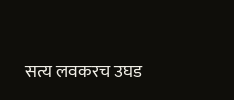सत्य लवकरच उघड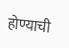होण्याची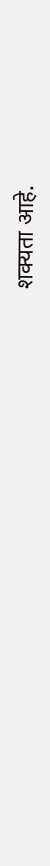शक्यता आहे.